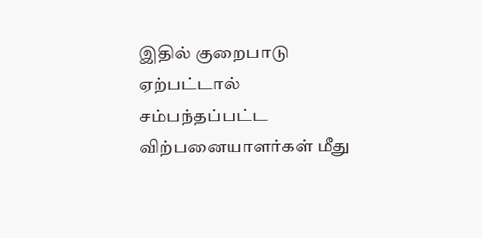இதில் குறைபாடு ஏற்பட்டால் சம்பந்தப்பட்ட விற்பனையாளர்கள் மீது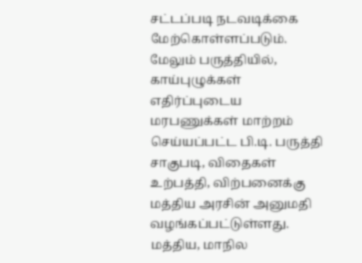சட்டப்படி நடவடிக்கை மேற்கொள்ளப்படும். மேலும் பருத்தியில், காய்புழுக்கள் எதிர்ப்புடைய மரபணுக்கள் மாற்றம் செய்யப்பட்ட பி.டி. பருத்தி சாகுபடி, விதைகள் உற்பத்தி, விற்பனைக்கு மத்திய அரசின் அனுமதி வழங்கப்பட்டுள்ளது. மத்திய, மாநில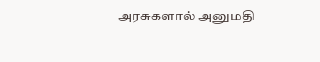அரசுகளால் அனுமதி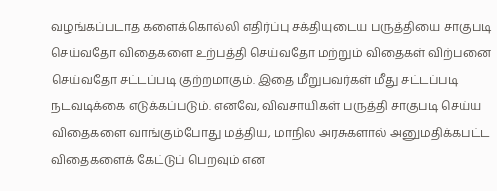வழங்கப்படாத களைக்கொல்லி எதிர்ப்பு சக்தியுடைய பருத்தியை சாகுபடி செய்வதோ விதைகளை உற்பத்தி செய்வதோ மற்றும் விதைகள் விற்பனை செய்வதோ சட்டப்படி குற்றமாகும். இதை மீறுபவர்கள் மீது சட்டப்படி நடவடிக்கை எடுக்கப்படும். எனவே, விவசாயிகள் பருத்தி சாகுபடி செய்ய விதைகளை வாங்கும்போது மத்திய, மாநில அரசுகளால் அனுமதிக்கபட்ட விதைகளைக் கேட்டுப் பெறவும் என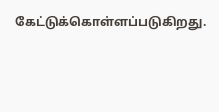கேட்டுக்கொள்ளப்படுகிறது.